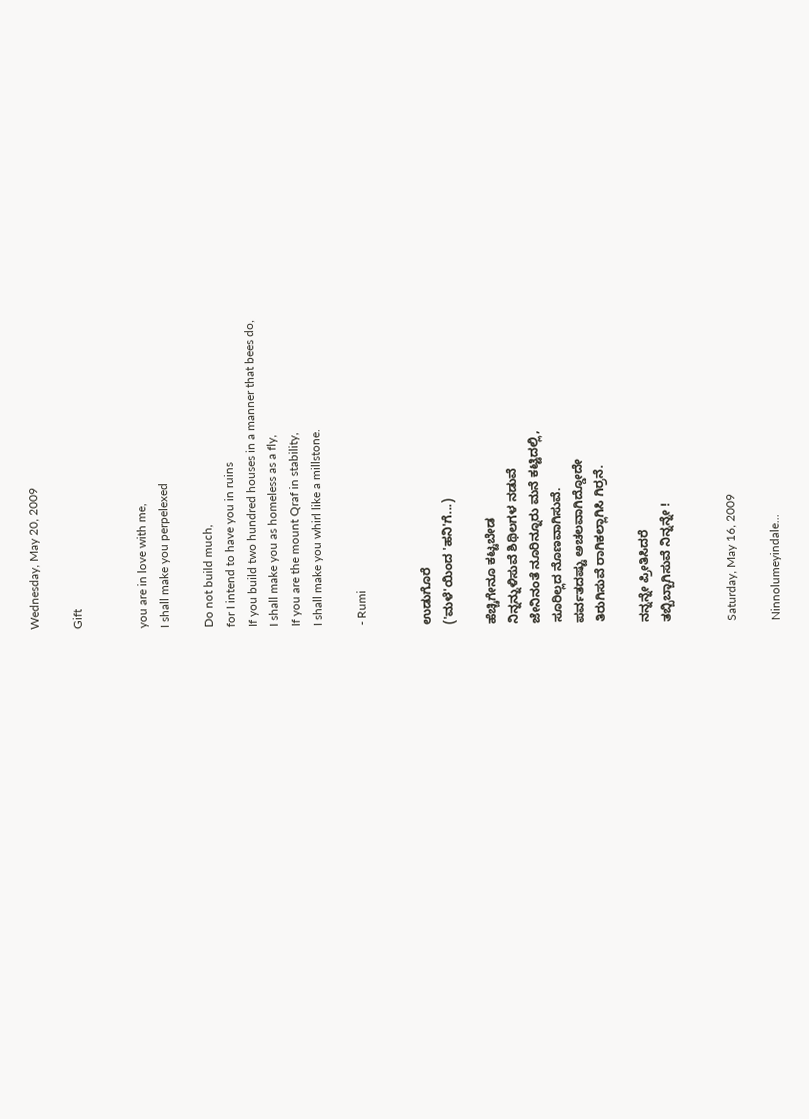Wednesday, May 20, 2009

Gift


you are in love with me,
I shall make you perpelexed

Do not build much,
for I intend to have you in ruins
If you build two hundred houses in a manner that bees do,
I shall make you as homeless as a fly,
If you are the mount Qraf in stability,
I shall make you whirl like a millstone.

- Rumi


ಉಡುಗೊರೆ
('ಮಳೆ'ಯಿಂದ 'ಹನಿ'ಗೆ...)

ಹೆಚ್ಚಿಗೇನೂ ಕಟ್ಟಬೇಡ
ನಿನ್ನನ್ನುಳಿಸುವೆ ಶಿಥಿಲಗಳ ನಡುವೆ
ಜೇನಿನಂತೆ ನೂರಿನ್ನೂರು ಮನೆ ಕಟ್ಟಿದಲ್ಲಿ,
ಸೂರಿಲ್ಲದ ನೊಣವಾಗಿಸುವೆ.
ಪರ್ವತದಷ್ಟು ಅಚಲವಾಗಿದ್ಡೋದೇ
ತಿರುಗಿಸುವೆ ರಾಗಿಕಲ್ಲಾಗಿಸಿ ಗಿರ್ರನೆ.

ನನ್ನನ್ನೇ ಪ್ರೀತಿಸಿದರೆ
ತಬ್ಬಿಬ್ಬಾಗಿಸುವೆ ನಿನ್ನನ್ನೇ !


Saturday, May 16, 2009

Ninnolumeyindale...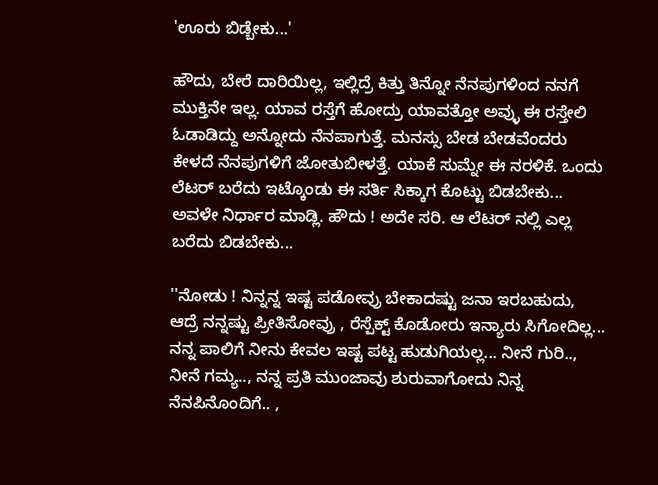'ಊರು ಬಿಡ್ಬೇಕು...'

ಹೌದು, ಬೇರೆ ದಾರಿಯಿಲ್ಲ, ಇಲ್ಲಿದ್ರೆ ಕಿತ್ತು ತಿನ್ನೋ ನೆನಪುಗಳಿಂದ ನನಗೆ ಮುಕ್ತಿನೇ ಇಲ್ಲ. ಯಾವ ರಸ್ತೆಗೆ ಹೋದ್ರು ಯಾವತ್ತೋ ಅವ್ಳು ಈ ರಸ್ತೇಲಿ ಓಡಾಡಿದ್ದು ಅನ್ನೋದು ನೆನಪಾಗುತ್ತೆ. ಮನಸ್ಸು ಬೇಡ ಬೇಡವೆಂದರು ಕೇಳದೆ ನೆನಪುಗಳಿಗೆ ಜೋತುಬೀಳತ್ತೆ. ಯಾಕೆ ಸುಮ್ನೇ ಈ ನರಳಿಕೆ. ಒಂದು ಲೆಟರ್ ಬರೆದು ಇಟ್ಕೊಂಡು ಈ ಸರ್ತಿ ಸಿಕ್ಕಾಗ ಕೊಟ್ಟು ಬಿಡಬೇಕು... ಅವಳೇ ನಿರ್ಧಾರ ಮಾಡ್ಲಿ. ಹೌದು ! ಅದೇ ಸರಿ. ಆ ಲೆಟರ್ ನಲ್ಲಿ ಎಲ್ಲ ಬರೆದು ಬಿಡಬೇಕು...

''ನೋಡು ! ನಿನ್ನನ್ನ ಇಷ್ಟ ಪಡೋವ್ರು ಬೇಕಾದಷ್ಟು ಜನಾ ಇರಬಹುದು, ಆದ್ರೆ ನನ್ನಷ್ಟು ಪ್ರೀತಿಸೋವ್ರು , ರೆಸ್ಪೆಕ್ಟ್ ಕೊಡೋರು ಇನ್ಯಾರು ಸಿಗೋದಿಲ್ಲ... ನನ್ನ ಪಾಲಿಗೆ ನೀನು ಕೇವಲ ಇಷ್ಟ ಪಟ್ಟ ಹುಡುಗಿಯಲ್ಲ... ನೀನೆ ಗುರಿ.., ನೀನೆ ಗಮ್ಯ.., ನನ್ನ ಪ್ರತಿ ಮುಂಜಾವು ಶುರುವಾಗೋದು ನಿನ್ನ ನೆನಪಿನೊಂದಿಗೆ.. ,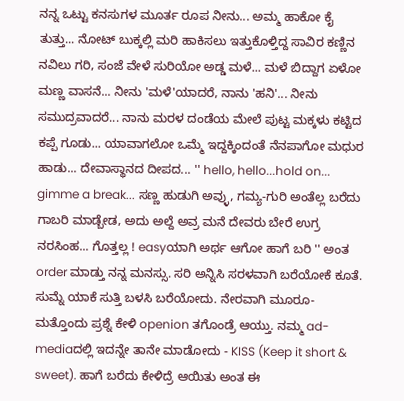ನನ್ನ ಒಟ್ಟು ಕನಸುಗಳ ಮೂರ್ತ ರೂಪ ನೀನು... ಅಮ್ಮ ಹಾಕೋ ಕೈ ತುತ್ತು... ನೋಟ್ ಬುಕ್ಕಲ್ಲಿ ಮರಿ ಹಾಕಿಸಲು ಇತ್ತುಕೊಳ್ತಿದ್ದ ಸಾವಿರ ಕಣ್ಣಿನ ನವಿಲು ಗರಿ, ಸಂಜೆ ವೇಳೆ ಸುರಿಯೋ ಅಡ್ಡ ಮಳೆ... ಮಳೆ ಬಿದ್ದಾಗ ಏಳೋ ಮಣ್ಣ ವಾಸನೆ... ನೀನು 'ಮಳೆ'ಯಾದರೆ, ನಾನು 'ಹನಿ'... ನೀನು ಸಮುದ್ರವಾದರೆ... ನಾನು ಮರಳ ದಂಡೆಯ ಮೇಲೆ ಪುಟ್ಟ ಮಕ್ಕಳು ಕಟ್ಟಿದ ಕಪ್ಪೆ ಗೂಡು... ಯಾವಾಗಲೋ ಒಮ್ಮೆ ಇದ್ದಕ್ಕಿಂದಂತೆ ನೆನಪಾಗೋ ಮಧುರ ಹಾಡು... ದೇವಾಸ್ಥಾನದ ದೀಪದ... '' hello, hello...hold on... gimme a break... ಸಣ್ಣ ಹುಡುಗಿ ಅವ್ಳು, ಗಮ್ಯ-ಗುರಿ ಅಂತೆಲ್ಲ ಬರೆದು ಗಾಬರಿ ಮಾಡ್ಬೇಡ, ಅದು ಅಲ್ದೆ ಅವ್ರ ಮನೆ ದೇವರು ಬೇರೆ ಉಗ್ರ ನರಸಿಂಹ... ಗೊತ್ತಲ್ಲ ! easyಯಾಗಿ ಅರ್ಥ ಆಗೋ ಹಾಗೆ ಬರಿ '' ಅಂತ order ಮಾಡ್ತು ನನ್ನ ಮನಸ್ಸು. ಸರಿ ಅನ್ನಿಸಿ ಸರಳವಾಗಿ ಬರೆಯೋಕೆ ಕೂತೆ. ಸುಮ್ನೆ ಯಾಕೆ ಸುತ್ತಿ ಬಳಸಿ ಬರೆಯೋದು. ನೇರವಾಗಿ ಮೂರೂ-ಮತ್ತೊಂದು ಪ್ರಶ್ನೆ ಕೇಳಿ openion ತಗೊಂಡ್ರೆ ಆಯ್ತು. ನಮ್ಮ ad-mediaದಲ್ಲಿ ಇದನ್ನೇ ತಾನೇ ಮಾಡೋದು - KISS (Keep it short & sweet). ಹಾಗೆ ಬರೆದು ಕೇಳಿದ್ರೆ ಆಯಿತು ಅಂತ ಈ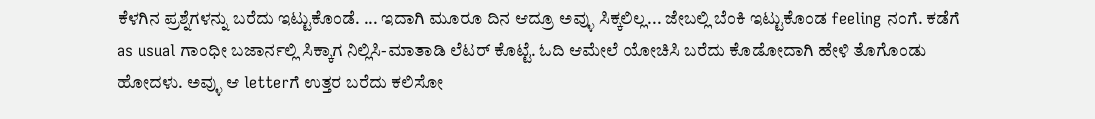ಕೆಳಗಿನ ಪ್ರಶ್ನೆಗಳನ್ನು ಬರೆದು ಇಟ್ಟುಕೊಂಡೆ. ... ಇದಾಗಿ ಮೂರೂ ದಿನ ಆದ್ರೂ ಅವ್ಳು ಸಿಕ್ಕಲಿಲ್ಲ... ಜೇಬಲ್ಲಿ ಬೆಂಕಿ ಇಟ್ಟುಕೊಂಡ feeling ನಂಗೆ. ಕಡೆಗೆ as usual ಗಾಂಧೀ ಬಜಾರ್ನಲ್ಲಿ ಸಿಕ್ಕಾಗ ನಿಲ್ಲಿಸಿ-ಮಾತಾಡಿ ಲೆಟರ್ ಕೊಟ್ಟೆ. ಓದಿ ಆಮೇಲೆ ಯೋಚಿಸಿ ಬರೆದು ಕೊಡೋದಾಗಿ ಹೇಳಿ ತೊಗೊಂಡು ಹೋದಳು. ಅವ್ಳು ಆ letterಗೆ ಉತ್ತರ ಬರೆದು ಕಲಿಸೋ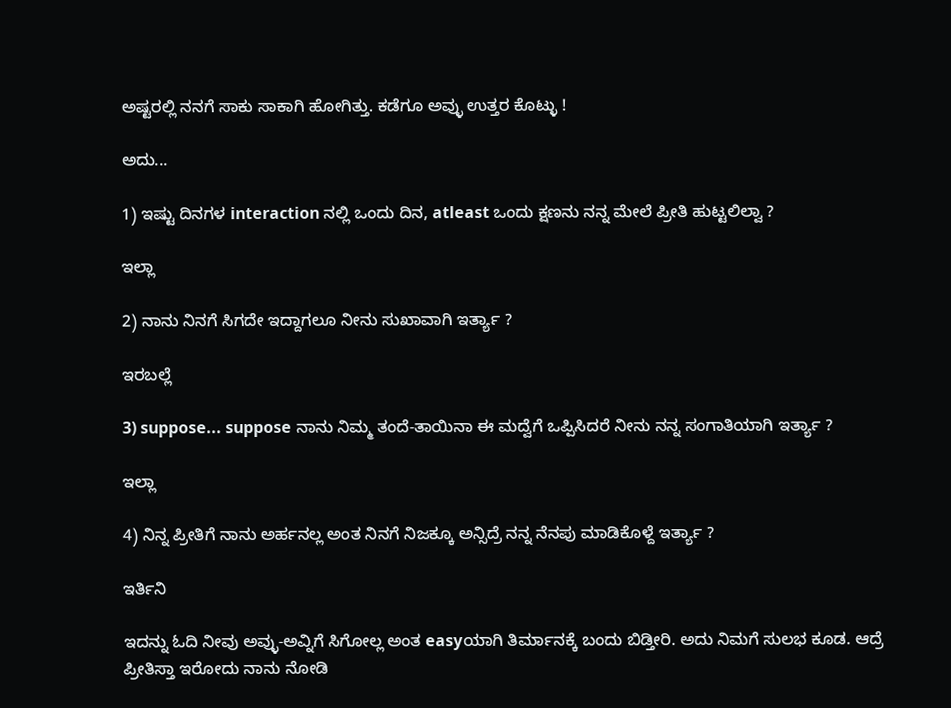ಅಷ್ಟರಲ್ಲಿ ನನಗೆ ಸಾಕು ಸಾಕಾಗಿ ಹೋಗಿತ್ತು. ಕಡೆಗೂ ಅವ್ಳು ಉತ್ತರ ಕೊಟ್ಳು !

ಅದು...

1) ಇಷ್ಟು ದಿನಗಳ interaction ನಲ್ಲಿ ಒಂದು ದಿನ, atleast ಒಂದು ಕ್ಷಣನು ನನ್ನ ಮೇಲೆ ಪ್ರೀತಿ ಹುಟ್ಟಲಿಲ್ವಾ ?

ಇಲ್ಲಾ

2) ನಾನು ನಿನಗೆ ಸಿಗದೇ ಇದ್ದಾಗಲೂ ನೀನು ಸುಖಾವಾಗಿ ಇರ್ತ್ಯಾ ?

ಇರಬಲ್ಲೆ

3) suppose... suppose ನಾನು ನಿಮ್ಮ ತಂದೆ-ತಾಯಿನಾ ಈ ಮದ್ವೆಗೆ ಒಪ್ಪಿಸಿದರೆ ನೀನು ನನ್ನ ಸಂಗಾತಿಯಾಗಿ ಇರ್ತ್ಯಾ ?

ಇಲ್ಲಾ

4) ನಿನ್ನ ಪ್ರೀತಿಗೆ ನಾನು ಅರ್ಹನಲ್ಲ ಅಂತ ನಿನಗೆ ನಿಜಕ್ಕೂ ಅನ್ಸಿದ್ರೆ ನನ್ನ ನೆನಪು ಮಾಡಿಕೊಳ್ದೆ ಇರ್ತ್ಯಾ ?

ಇರ್ತಿನಿ

ಇದನ್ನು ಓದಿ ನೀವು ಅವ್ಳು-ಅವ್ನಿಗೆ ಸಿಗೋಲ್ಲ ಅಂತ easyಯಾಗಿ ತಿರ್ಮಾನಕ್ಕೆ ಬಂದು ಬಿಡ್ತೀರಿ. ಅದು ನಿಮಗೆ ಸುಲಭ ಕೂಡ. ಆದ್ರೆ ಪ್ರೀತಿಸ್ತಾ ಇರೋದು ನಾನು ನೋಡಿ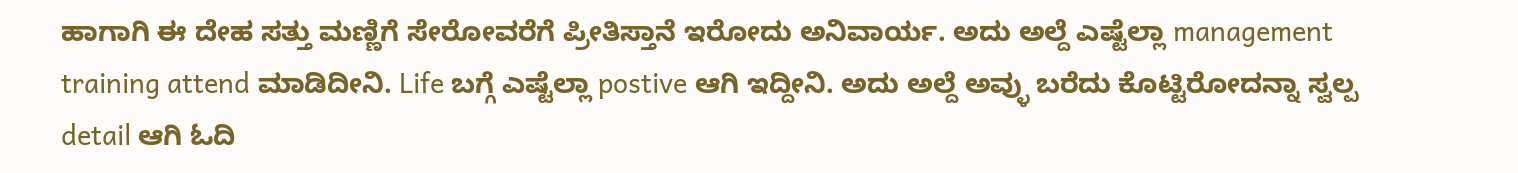ಹಾಗಾಗಿ ಈ ದೇಹ ಸತ್ತು ಮಣ್ಣಿಗೆ ಸೇರೋವರೆಗೆ ಪ್ರೀತಿಸ್ತಾನೆ ಇರೋದು ಅನಿವಾರ್ಯ. ಅದು ಅಲ್ದೆ ಎಷ್ಟೆಲ್ಲಾ management training attend ಮಾಡಿದೀನಿ. Life ಬಗ್ಗೆ ಎಷ್ಟೆಲ್ಲಾ postive ಆಗಿ ಇದ್ದೀನಿ. ಅದು ಅಲ್ದೆ ಅವ್ಳು ಬರೆದು ಕೊಟ್ಟಿರೋದನ್ನಾ ಸ್ವಲ್ಪ detail ಆಗಿ ಓದಿ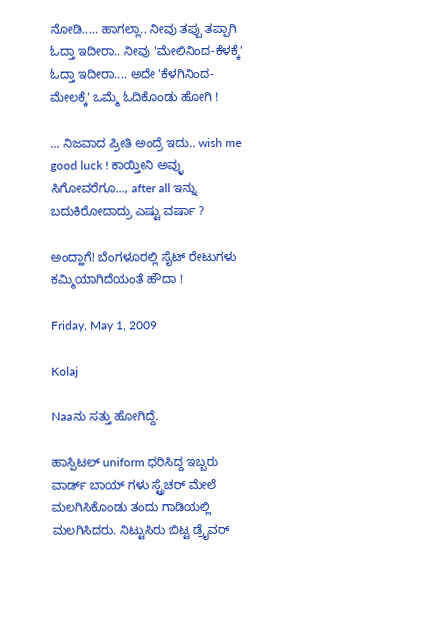ನೋಡಿ..... ಹಾಗಲ್ಲಾ.. ನೀವು ತಪ್ಪು ತಪ್ಪಾಗಿ ಓದ್ತಾ ಇದೀರಾ.. ನೀವು 'ಮೇಲಿನಿಂದ-ಕೆಳಕ್ಕೆ' ಓದ್ತಾ ಇದೀರಾ.... ಅದೇ 'ಕೆಳಗಿನಿಂದ-ಮೇಲಕ್ಕೆ' ಒಮ್ಮೆ ಓದಿಕೊಂಡು ಹೋಗಿ !

... ನಿಜವಾದ ಪ್ರೀತಿ ಅಂದ್ರೆ ಇದು.. wish me good luck ! ಕಾಯ್ತೀನಿ ಅವ್ಳು ಸಿಗೋವರೆಗೂ..., after all ಇನ್ನು ಬದುಕಿರೋದಾದ್ರು ಎಷ್ಟು ವರ್ಷಾ ?

ಅಂದ್ಹಾಗೆ! ಬೆಂಗಳೂರಲ್ಲಿ ಸೈಟ್ ರೇಟುಗಳು ಕಮ್ಮಿಯಾಗಿದೆಯಂತೆ ಹೌದಾ !

Friday, May 1, 2009

Kolaj

Naaನು ಸತ್ತು ಹೋಗಿದ್ದೆ.

ಹಾಸ್ಪಿಟಲ್ uniform ಧರಿಸಿದ್ದ ಇಬ್ಬರು ವಾರ್ಡ್ ಬಾಯ್ ಗಳು ಸ್ಟ್ರೆಚರ್ ಮೇಲೆ ಮಲಗಿಸಿಕೊಂಡು ತಂದು ಗಾಡಿಯಲ್ಲಿ ಮಲಗಿಸಿದರು. ನಿಟ್ಟುಸಿರು ಬಿಟ್ಟ ಡ್ರೈವರ್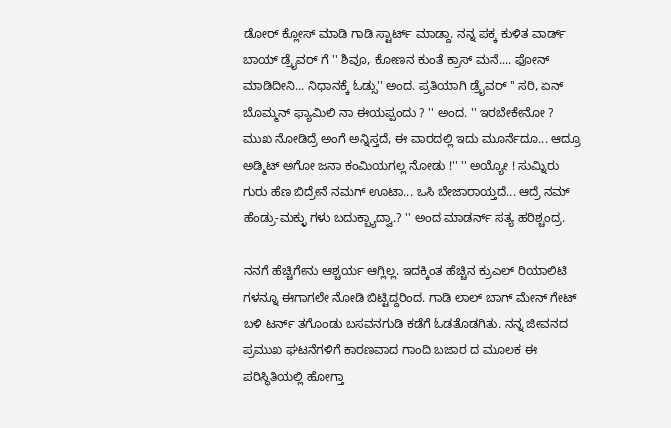ಡೋರ್ ಕ್ಲೋಸ್ ಮಾಡಿ ಗಾಡಿ ಸ್ಟಾರ್ಟ್ ಮಾಡ್ದಾ. ನನ್ನ ಪಕ್ಕ ಕುಳಿತ ವಾರ್ಡ್ ಬಾಯ್ ಡ್ರೈವರ್ ಗೆ '' ಶಿವೂ, ಕೋಣನ ಕುಂತೆ ಕ್ರಾಸ್ ಮನೆ.... ಫೋನ್ ಮಾಡಿದೀನಿ... ನಿಧಾನಕ್ಕೆ ಓಡ್ಸು'' ಅಂದ. ಪ್ರತಿಯಾಗಿ ಡ್ರೈವರ್ '' ಸರಿ, ಏನ್ ಬೊಮ್ಮನ್ ಫ್ಯಾಮಿಲಿ ನಾ ಈಯಪ್ಪಂದು ? '' ಅಂದ. '' ಇರಬೇಕೇನೋ ? ಮುಖ ನೋಡಿದ್ರೆ ಅಂಗೆ ಅನ್ನಿಸ್ತದೆ, ಈ ವಾರದಲ್ಲಿ ಇದು ಮೂರ್ನೆದೂ... ಆದ್ರೂ ಅಡ್ಮಿಟ್ ಅಗೋ ಜನಾ ಕಂಮಿಯಗಲ್ಲ ನೋಡು !'' '' ಅಯ್ಯೋ ! ಸುಮ್ನಿರು ಗುರು ಹೆಣ ಬಿದ್ರೇನೆ ನಮಗ್ ಊಟಾ... ಒಸಿ ಬೇಜಾರಾಯ್ತದೆ... ಆದ್ರೆ ನಮ್ ಹೆಂಡ್ರು-ಮಕ್ಳು ಗಳು ಬದುಕ್ಬ್ಯಾದ್ವಾ.? '' ಅಂದ ಮಾಡರ್ನ್ ಸತ್ಯ ಹರಿಶ್ಚಂದ್ರ.

ನನಗೆ ಹೆಚ್ಚಿಗೇನು ಆಶ್ಚರ್ಯ ಆಗ್ಲಿಲ್ಲ. ಇದಕ್ಕಿಂತ ಹೆಚ್ಚಿನ ಕ್ರುಎಲ್ ರಿಯಾಲಿಟಿ ಗಳನ್ನೂ ಈಗಾಗಲೇ ನೋಡಿ ಬಿಟ್ಟಿದ್ದರಿಂದ. ಗಾಡಿ ಲಾಲ್ ಬಾಗ್ ಮೇನ್ ಗೇಟ್ ಬಳಿ ಟರ್ನ್ ತಗೊಂಡು ಬಸವನಗುಡಿ ಕಡೆಗೆ ಓಡತೊಡಗಿತು. ನನ್ನ ಜೀವನದ ಪ್ರಮುಖ ಘಟನೆಗಳಿಗೆ ಕಾರಣವಾದ ಗಾಂದಿ ಬಜಾರ ದ ಮೂಲಕ ಈ ಪರಿಸ್ಥಿತಿಯಲ್ಲಿ ಹೋಗ್ತಾ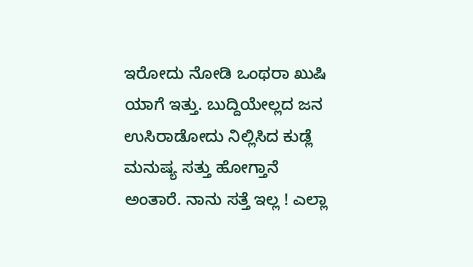ಇರೋದು ನೋಡಿ ಒಂಥರಾ ಖುಷಿ ಯಾಗೆ ಇತ್ತು. ಬುದ್ದಿಯೇಲ್ಲದ ಜನ ಉಸಿರಾಡೋದು ನಿಲ್ಲಿಸಿದ ಕುಡ್ಲೆ ಮನುಷ್ಯ ಸತ್ತು ಹೋಗ್ತಾನೆ ಅಂತಾರೆ. ನಾನು ಸತ್ತೆ ಇಲ್ಲ ! ಎಲ್ಲಾ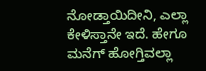ನೋಡ್ತಾಯಿದೀನಿ, ಎಲ್ಲಾ ಕೇಳಿಸ್ತಾನೇ ಇದೆ. ಹೇಗೂ ಮನೆಗ್ ಹೋಗ್ತಿವಲ್ಲಾ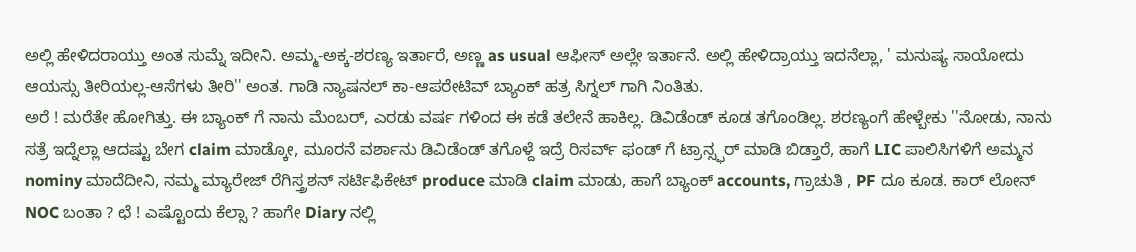ಅಲ್ಲಿ ಹೇಳಿದರಾಯ್ತು ಅಂತ ಸುಮ್ನೆ ಇದೀನಿ. ಅಮ್ಮ-ಅಕ್ಕ-ಶರಣ್ಯ ಇರ್ತಾರೆ, ಅಣ್ಣ as usual ಆಫೀಸ್ ಅಲ್ಲೇ ಇರ್ತಾನೆ. ಅಲ್ಲಿ ಹೇಳಿದ್ರಾಯ್ತು ಇದನೆಲ್ಲಾ, ' ಮನುಷ್ಯ ಸಾಯೋದು ಆಯಸ್ಸು ತೀರಿಯಲ್ಲ-ಆಸೆಗಳು ತೀರಿ'' ಅಂತ. ಗಾಡಿ ನ್ಯಾಷನಲ್ ಕಾ-ಆಪರೇಟಿವ್ ಬ್ಯಾಂಕ್ ಹತ್ರ ಸಿಗ್ನಲ್ ಗಾಗಿ ನಿಂತಿತು.
ಅರೆ ! ಮರೆತೇ ಹೋಗಿತ್ತು. ಈ ಬ್ಯಾಂಕ್ ಗೆ ನಾನು ಮೆಂಬರ್, ಎರಡು ವರ್ಷ ಗಳಿಂದ ಈ ಕಡೆ ತಲೇನೆ ಹಾಕಿಲ್ಲ. ಡಿವಿಡೆಂಡ್ ಕೂಡ ತಗೊಂಡಿಲ್ಲ. ಶರಣ್ಯಂಗೆ ಹೇಳ್ಬೇಕು ''ನೋಡು, ನಾನು ಸತ್ರೆ ಇದ್ನೆಲ್ಲಾ ಆದಷ್ಟು ಬೇಗ claim ಮಾಡ್ಕೋ, ಮೂರನೆ ವರ್ಶಾನು ಡಿವಿಡೆಂಡ್ ತಗೊಳ್ದೆ ಇದ್ರೆ ರಿಸರ್ವ್ ಫಂಡ್ ಗೆ ಟ್ರಾನ್ಸ್ಫರ್ ಮಾಡಿ ಬಿಡ್ತಾರೆ, ಹಾಗೆ LIC ಪಾಲಿಸಿಗಳಿಗೆ ಅಮ್ಮನ nominy ಮಾದೆದೀನಿ, ನಮ್ಮ ಮ್ಯಾರೇಜ್ ರೆಗಿಸ್ತ್ರಶನ್ ಸರ್ಟಿಫಿಕೇಟ್ produce ಮಾಡಿ claim ಮಾಡು, ಹಾಗೆ ಬ್ಯಾಂಕ್ accounts, ಗ್ರಾಚುತಿ , PF ದೂ ಕೂಡ. ಕಾರ್ ಲೋನ್ NOC ಬಂತಾ ? ಛೆ ! ಎಷ್ಟೊಂದು ಕೆಲ್ಸಾ ? ಹಾಗೇ Diary ನಲ್ಲಿ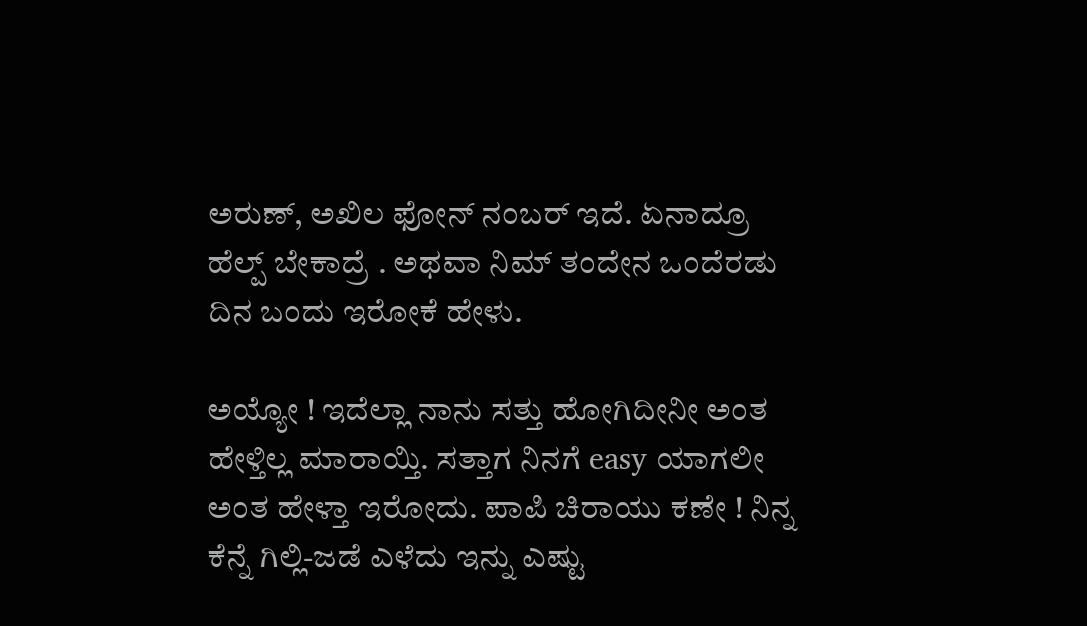ಅರುಣ್, ಅಖಿಲ ಫೋನ್ ನಂಬರ್ ಇದೆ. ಏನಾದ್ರೂ ಹೆಲ್ಪ್ ಬೇಕಾದ್ರೆ . ಅಥವಾ ನಿಮ್ ತಂದೇನ ಒಂದೆರಡು ದಿನ ಬಂದು ಇರೋಕೆ ಹೇಳು.

ಅಯ್ಯೋ ! ಇದೆಲ್ಲಾ ನಾನು ಸತ್ತು ಹೋಗಿದೀನೀ ಅಂತ ಹೇಳ್ತಿಲ್ಲ ಮಾರಾಯ್ತಿ. ಸತ್ತಾಗ ನಿನಗೆ easy ಯಾಗಲೀ ಅಂತ ಹೇಳ್ತಾ ಇರೋದು. ಪಾಪಿ ಚಿರಾಯು ಕಣೇ ! ನಿನ್ನ ಕೆನ್ನೆ ಗಿಲ್ಲಿ-ಜಡೆ ಎಳೆದು ಇನ್ನು ಎಷ್ಟು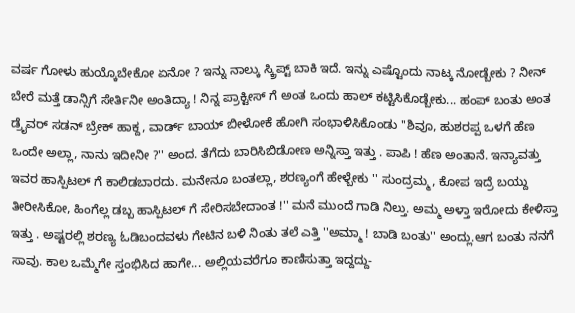ವರ್ಷ ಗೋಳು ಹುಯ್ಕೊಬೇಕೋ ಏನೋ ? ಇನ್ನು ನಾಲ್ಕು ಸ್ಕ್ರಿಪ್ಟ್ ಬಾಕಿ ಇದೆ. ಇನ್ನು ಎಷ್ಟೊಂದು ನಾಟ್ಕ ನೋಡ್ಬೇಕು ? ನೀನ್ ಬೇರೆ ಮತ್ತೆ ಡಾನ್ಸಿಗೆ ಸೇರ್ತಿನೀ ಅಂತಿದ್ಯಾ ! ನಿನ್ನ ಪ್ರಾಕ್ಟೀಸ್ ಗೆ ಅಂತ ಒಂದು ಹಾಲ್ ಕಟ್ಟಿಸಿಕೊಡ್ಬೇಕು... ಹಂಪ್ ಬಂತು ಅಂತ ಡ್ರೈವರ್ ಸಡನ್ ಬ್ರೇಕ್ ಹಾಕ್ದ, ವಾರ್ಡ್ ಬಾಯ್ ಬೀಳೋಕೆ ಹೋಗಿ ಸಂಭಾಳಿಸಿಕೊಂಡು ''ಶಿವೂ, ಹುಶರಪ್ಪ ಒಳಗೆ ಹೆಣ ಒಂದೇ ಅಲ್ಲಾ, ನಾನು ಇದೀನೀ ?'' ಅಂದ. ತೆಗೆದು ಬಾರಿಸಿಬಿಡೋಣ ಅನ್ನಿಸ್ತಾ ಇತ್ತು . ಪಾಪಿ ! ಹೆಣ ಅಂತಾನೆ. ಇನ್ಯಾವತ್ತು ಇವರ ಹಾಸ್ಪಿಟಲ್ ಗೆ ಕಾಲಿಡಬಾರದು. ಮನೇನೂ ಬಂತಲ್ಲಾ, ಶರಣ್ಯಂಗೆ ಹೇಳ್ಬೇಕು '' ಸುಂದ್ರಮ್ಮ, ಕೋಪ ಇದ್ರೆ ಬಯ್ದು ತೀರೀಸಿಕೋ, ಹಿಂಗೆಲ್ಲ ಡಬ್ಬ ಹಾಸ್ಪಿಟಲ್ ಗೆ ಸೇರಿಸಬೇದಾಂತ !'' ಮನೆ ಮುಂದೆ ಗಾಡಿ ನಿಲ್ತು. ಅಮ್ಮ ಅಳ್ತಾ ಇರೋದು ಕೇಳಿಸ್ತಾ ಇತ್ತು . ಅಷ್ಟರಲ್ಲಿ ಶರಣ್ಯ ಓಡಿಬಂದವಳು ಗೇಟಿನ ಬಳಿ ನಿಂತು ತಲೆ ಎತ್ತಿ ''ಅಮ್ಮಾ ! ಬಾಡಿ ಬಂತು'' ಅಂದ್ಲು.ಆಗ ಬಂತು ನನಗೆ ಸಾವು. ಕಾಲ ಒಮ್ಮೆಗೇ ಸ್ತಂಭಿಸಿದ ಹಾಗೇ... ಅಲ್ಲಿಯವರೆಗೂ ಕಾಣಿಸುತ್ತಾ ಇದ್ದದ್ದು-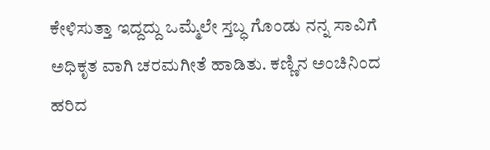ಕೇಳಿಸುತ್ತಾ ಇದ್ದದ್ದು ಒಮ್ಮೆಲೇ ಸ್ತಬ್ಧ ಗೊಂಡು ನನ್ನ ಸಾವಿಗೆ ಅಧಿಕೃತ ವಾಗಿ ಚರಮಗೀತೆ ಹಾಡಿತು. ಕಣ್ಣಿನ ಅಂಚಿನಿಂದ ಹರಿದ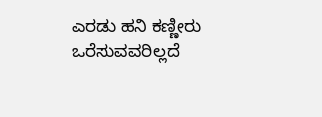ಎರಡು ಹನಿ ಕಣ್ಣೀರು ಒರೆಸುವವರಿಲ್ಲದೆ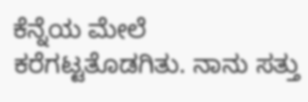ಕೆನ್ನೆಯ ಮೇಲೆ ಕರೆಗಟ್ಟತೊಡಗಿತು. ನಾನು ಸತ್ತು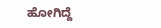ಹೋಗಿದ್ದೆ